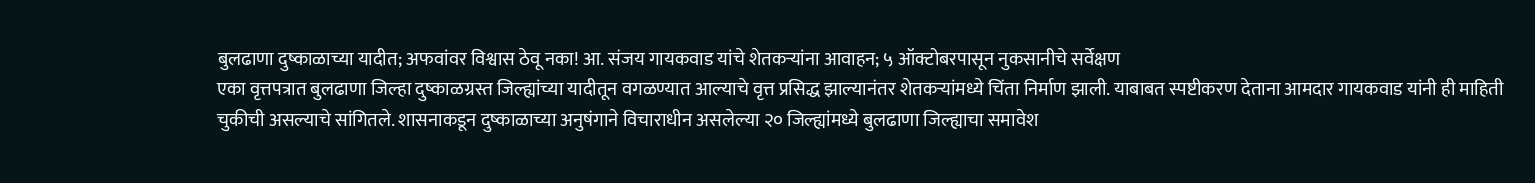बुलढाणा दुष्काळाच्या यादीत; अफवांवर विश्वास ठेवू नका! आ. संजय गायकवाड यांचे शेतकऱ्यांना आवाहन; ५ ऑक्टोबरपासून नुकसानीचे सर्वेक्षण
एका वृत्तपत्रात बुलढाणा जिल्हा दुष्काळग्रस्त जिल्ह्यांच्या यादीतून वगळण्यात आल्याचे वृत्त प्रसिद्ध झाल्यानंतर शेतकऱ्यांमध्ये चिंता निर्माण झाली. याबाबत स्पष्टीकरण देताना आमदार गायकवाड यांनी ही माहिती चुकीची असल्याचे सांगितले. शासनाकडून दुष्काळाच्या अनुषंगाने विचाराधीन असलेल्या २० जिल्ह्यांमध्ये बुलढाणा जिल्ह्याचा समावेश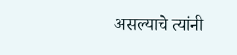असल्याचे त्यांनी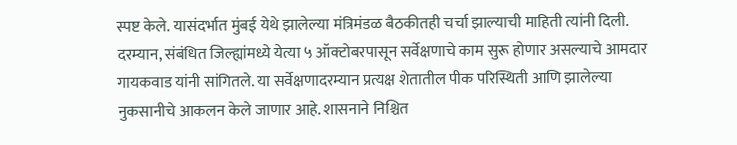स्पष्ट केले. यासंदर्भात मुंबई येथे झालेल्या मंत्रिमंडळ बैठकीतही चर्चा झाल्याची माहिती त्यांनी दिली.
दरम्यान, संबंधित जिल्ह्यांमध्ये येत्या ५ ऑक्टोबरपासून सर्वेक्षणाचे काम सुरू होणार असल्याचे आमदार गायकवाड यांनी सांगितले. या सर्वेक्षणादरम्यान प्रत्यक्ष शेतातील पीक परिस्थिती आणि झालेल्या नुकसानीचे आकलन केले जाणार आहे. शासनाने निश्चित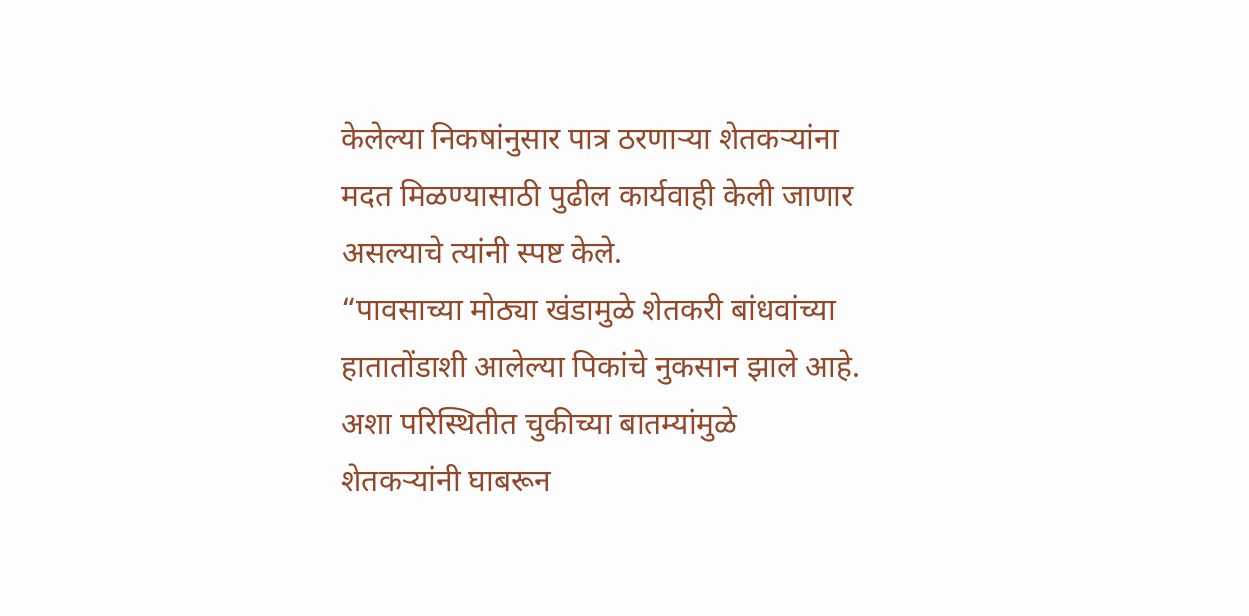केलेल्या निकषांनुसार पात्र ठरणाऱ्या शेतकऱ्यांना मदत मिळण्यासाठी पुढील कार्यवाही केली जाणार असल्याचे त्यांनी स्पष्ट केले.
“पावसाच्या मोठ्या खंडामुळे शेतकरी बांधवांच्या हातातोंडाशी आलेल्या पिकांचे नुकसान झाले आहे. अशा परिस्थितीत चुकीच्या बातम्यांमुळे शेतकऱ्यांनी घाबरून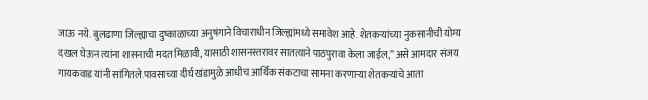जाऊ नये. बुलढाणा जिल्ह्याचा दुष्काळाच्या अनुषंगाने विचाराधीन जिल्ह्यांमध्ये समावेश आहे. शेतकऱ्यांच्या नुकसानीची योग्य दखल घेऊन त्यांना शासनाची मदत मिळावी, यासाठी शासनस्तरावर सातत्याने पाठपुरावा केला जाईल,” असे आमदार संजय गायकवाड यांनी सांगितले.पावसाच्या दीर्घ खंडामुळे आधीच आर्थिक संकटाचा सामना करणाऱ्या शेतकऱ्यांचे आता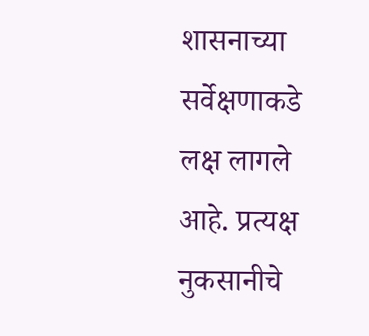शासनाच्या सर्वेक्षणाकडे लक्ष लागले आहे. प्रत्यक्ष नुकसानीचे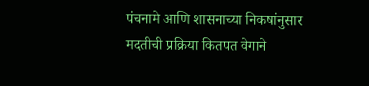पंचनामे आणि शासनाच्या निकषांनुसार मदतीची प्रक्रिया कितपत वेगाने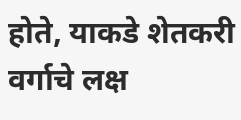होते, याकडे शेतकरी वर्गाचे लक्ष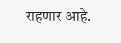राहणार आहे.